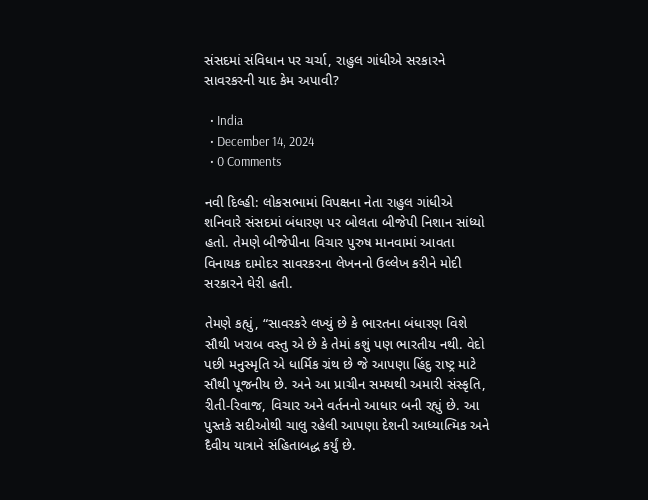સંસદમાં સંવિધાન પર ચર્ચા, રાહુલ ગાંધીએ સરકારને સાવરકરની યાદ કેમ અપાવી?

  • India
  • December 14, 2024
  • 0 Comments

નવી દિલ્હી: લોકસભામાં વિપક્ષના નેતા રાહુલ ગાંધીએ શનિવારે સંસદમાં બંધારણ પર બોલતા બીજેપી નિશાન સાંધ્યો હતો. તેમણે બીજેપીના વિચાર પુરુષ માનવામાં આવતા વિનાયક દામોદર સાવરકરના લેખનનો ઉલ્લેખ કરીને મોદી સરકારને ઘેરી હતી.

તેમણે કહ્યું, “સાવરકરે લખ્યું છે કે ભારતના બંધારણ વિશે સૌથી ખરાબ વસ્તુ એ છે કે તેમાં કશું પણ ભારતીય નથી. વેદો પછી મનુસ્મૃતિ એ ધાર્મિક ગ્રંથ છે જે આપણા હિંદુ રાષ્ટ્ર માટે સૌથી પૂજનીય છે. અને આ પ્રાચીન સમયથી અમારી સંસ્કૃતિ, રીતી-રિવાજ, વિચાર અને વર્તનનો આધાર બની રહ્યું છે. આ પુસ્તકે સદીઓથી ચાલુ રહેલી આપણા દેશની આધ્યાત્મિક અને દૈવીય યાત્રાને સંહિતાબદ્ધ કર્યું છે.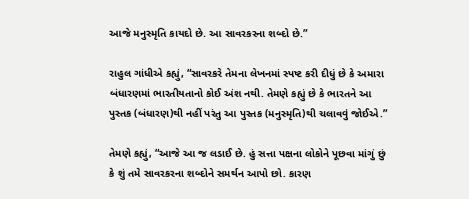આજે મનુસ્મૃતિ કાયદો છે. આ સાવરકરના શબ્દો છે.”

રાહુલ ગાંધીએ કહ્યું, “સાવરકરે તેમના લેખનમાં સ્પષ્ટ કરી દીધું છે કે અમારા બંધારણમાં ભારતીયતાનો કોઈ અંશ નથી. તેમણે કહ્યું છે કે ભારતને આ પુસ્તક (બંધારણ)થી નહીં પરંતુ આ પુસ્તક (મનુસ્મૃતિ)થી ચલાવવું જોઈએ.”

તેમણે કહ્યું, “આજે આ જ લડાઈ છે. હું સત્તા પક્ષના લોકોને પૂછવા માંગું છું કે શું તમે સાવરકરના શબ્દોને સમર્થન આપો છો. કારણ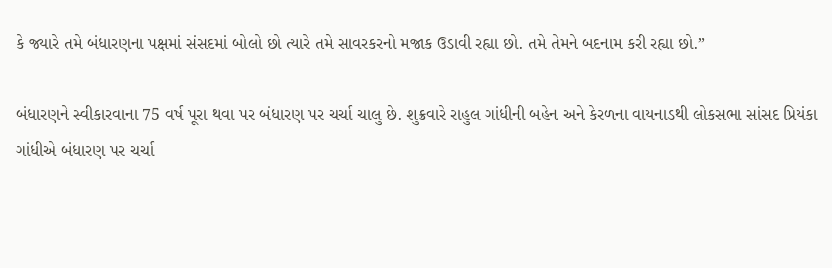કે જ્યારે તમે બંધારણના પક્ષમાં સંસદમાં બોલો છો ત્યારે તમે સાવરકરનો મજાક ઉડાવી રહ્યા છો. તમે તેમને બદનામ કરી રહ્યા છો.”

બંધારણને સ્વીકારવાના 75 વર્ષ પૂરા થવા પર બંધારણ પર ચર્ચા ચાલુ છે. શુક્રવારે રાહુલ ગાંધીની બહેન અને કેરળના વાયનાડથી લોકસભા સાંસદ પ્રિયંકા ગાંધીએ બંધારણ પર ચર્ચા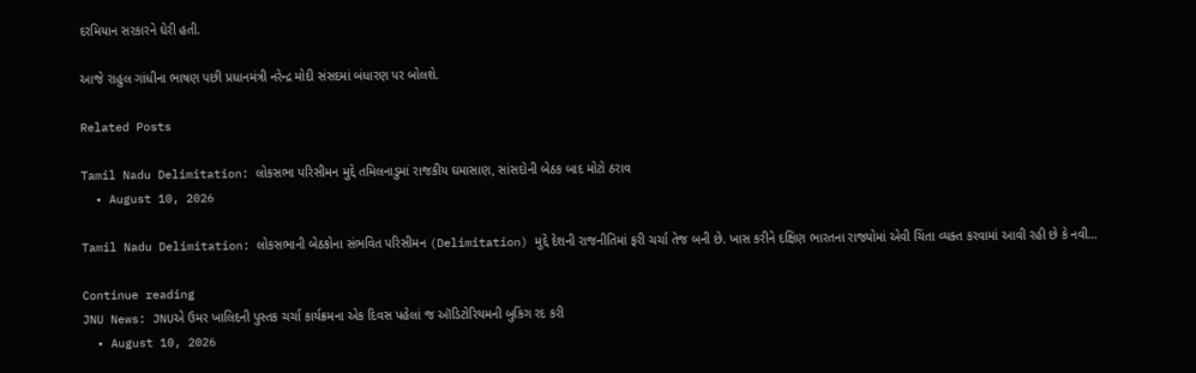દરમિયાન સરકારને ઘેરી હતી.

આજે રાહુલ ગાંધીના ભાષણ પછી પ્રધાનમંત્રી નરેન્દ્ર મોદી સંસદમાં બંધારણ પર બોલશે.

Related Posts

Tamil Nadu Delimitation: લોકસભા પરિસીમન મુદ્દે તમિલનાડુમાં રાજકીય ઘમાસાણ, સાંસદોની બેઠક બાદ મોટો ઠરાવ
  • August 10, 2026

Tamil Nadu Delimitation: લોકસભાની બેઠકોના સંભવિત પરિસીમન (Delimitation) મુદ્દે દેશની રાજનીતિમાં ફરી ચર્ચા તેજ બની છે. ખાસ કરીને દક્ષિણ ભારતના રાજ્યોમાં એવી ચિંતા વ્યક્ત કરવામાં આવી રહી છે કે નવી…

Continue reading
JNU News: JNUએ ઉમર ખાલિદની પુસ્તક ચર્ચા કાર્યક્રમના એક દિવસ પહેલાં જ ઑડિટોરિયમની બુકિંગ રદ કરી
  • August 10, 2026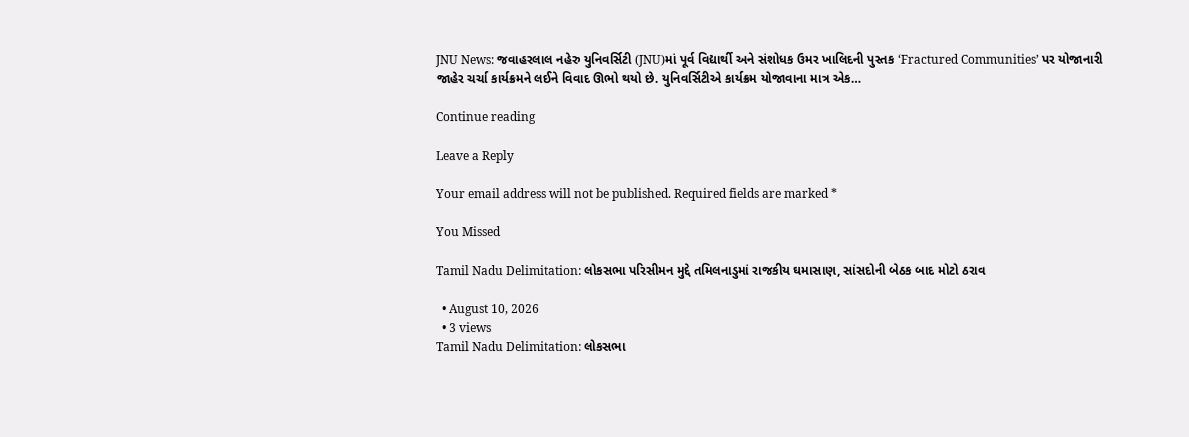JNU News: જવાહરલાલ નહેરુ યુનિવર્સિટી (JNU)માં પૂર્વ વિદ્યાર્થી અને સંશોધક ઉમર ખાલિદની પુસ્તક ‘Fractured Communities’ પર યોજાનારી જાહેર ચર્ચા કાર્યક્રમને લઈને વિવાદ ઊભો થયો છે. યુનિવર્સિટીએ કાર્યક્રમ યોજાવાના માત્ર એક…

Continue reading

Leave a Reply

Your email address will not be published. Required fields are marked *

You Missed

Tamil Nadu Delimitation: લોકસભા પરિસીમન મુદ્દે તમિલનાડુમાં રાજકીય ઘમાસાણ, સાંસદોની બેઠક બાદ મોટો ઠરાવ

  • August 10, 2026
  • 3 views
Tamil Nadu Delimitation: લોકસભા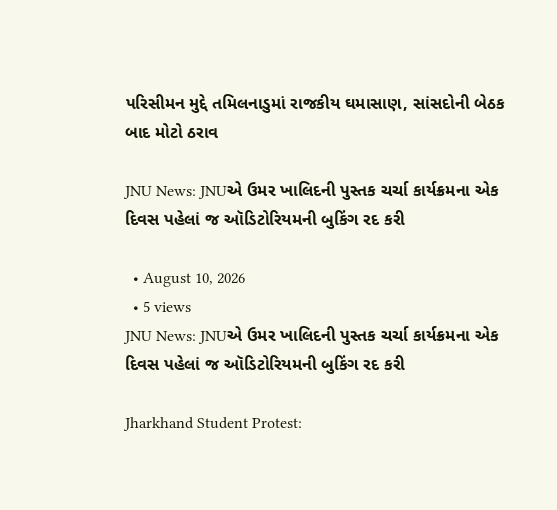પરિસીમન મુદ્દે તમિલનાડુમાં રાજકીય ઘમાસાણ, સાંસદોની બેઠક બાદ મોટો ઠરાવ

JNU News: JNUએ ઉમર ખાલિદની પુસ્તક ચર્ચા કાર્યક્રમના એક દિવસ પહેલાં જ ઑડિટોરિયમની બુકિંગ રદ કરી

  • August 10, 2026
  • 5 views
JNU News: JNUએ ઉમર ખાલિદની પુસ્તક ચર્ચા કાર્યક્રમના એક દિવસ પહેલાં જ ઑડિટોરિયમની બુકિંગ રદ કરી

Jharkhand Student Protest: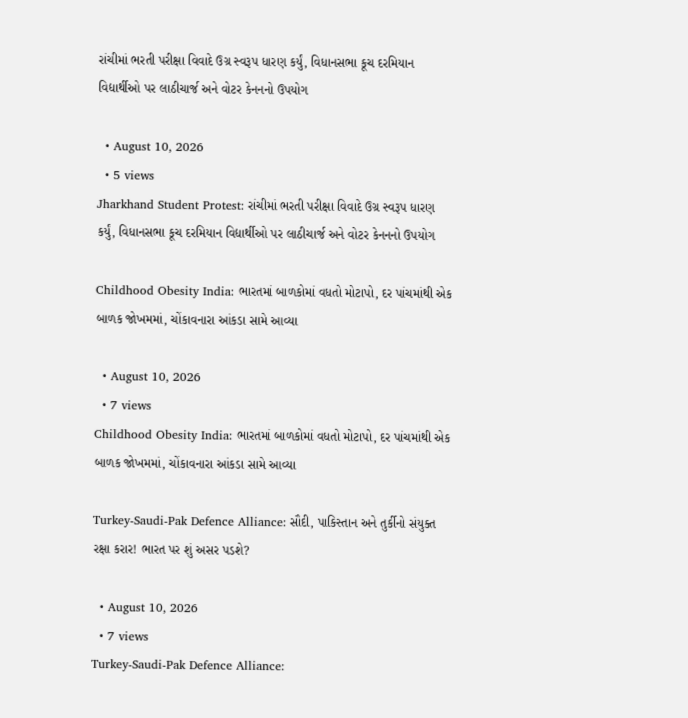રાંચીમાં ભરતી પરીક્ષા વિવાદે ઉગ્ર સ્વરૂપ ધારણ કર્યું, વિધાનસભા કૂચ દરમિયાન વિદ્યાર્થીઓ પર લાઠીચાર્જ અને વોટર કેનનનો ઉપયોગ

  • August 10, 2026
  • 5 views
Jharkhand Student Protest: રાંચીમાં ભરતી પરીક્ષા વિવાદે ઉગ્ર સ્વરૂપ ધારણ કર્યું, વિધાનસભા કૂચ દરમિયાન વિદ્યાર્થીઓ પર લાઠીચાર્જ અને વોટર કેનનનો ઉપયોગ

Childhood Obesity India: ભારતમાં બાળકોમાં વધતો મોટાપો, દર પાંચમાંથી એક બાળક જોખમમાં, ચોંકાવનારા આંકડા સામે આવ્યા

  • August 10, 2026
  • 7 views
Childhood Obesity India: ભારતમાં બાળકોમાં વધતો મોટાપો, દર પાંચમાંથી એક બાળક જોખમમાં, ચોંકાવનારા આંકડા સામે આવ્યા

Turkey-Saudi-Pak Defence Alliance: સૌદી, પાકિસ્તાન અને તુર્કીનો સંયુક્ત રક્ષા કરાર! ભારત પર શું અસર પડશે?

  • August 10, 2026
  • 7 views
Turkey-Saudi-Pak Defence Alliance: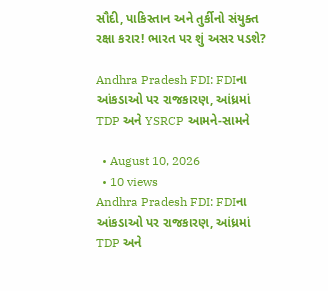સૌદી, પાકિસ્તાન અને તુર્કીનો સંયુક્ત રક્ષા કરાર! ભારત પર શું અસર પડશે?

Andhra Pradesh FDI: FDIના આંકડાઓ પર રાજકારણ, આંધ્રમાં TDP અને YSRCP આમને-સામને

  • August 10, 2026
  • 10 views
Andhra Pradesh FDI: FDIના આંકડાઓ પર રાજકારણ, આંધ્રમાં TDP અને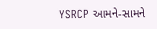YSRCP આમને-સામને